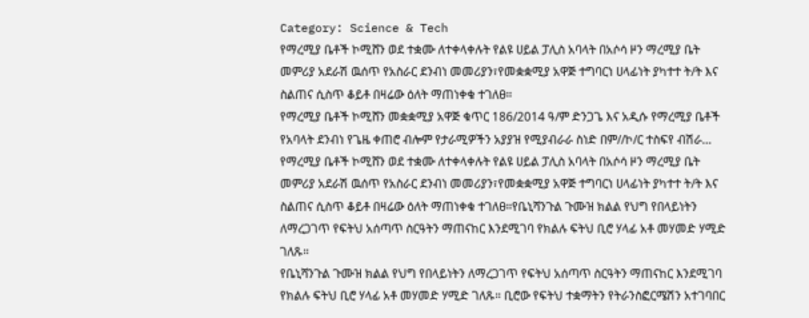Category: Science & Tech
የማረሚያ ቤቶች ኮሚሸን ወደ ተቋሙ ለተቀላቀሉት የልዩ ሀይል ፓሊስ አባላት በአሶሳ ዞን ማረሚያ ቤት መምሪያ አደራሽ ዉሰጥ የአስራር ደንብነ መመሪያን፣የመቋቋሚያ አዋጅ ተግባርነ ሀላፊነት ያካተተ ት/ት እና ስልጠና ሲስጥ ቆይቶ በዛሬው ዕለት ማጠነቀቁ ተገለፀ።
የማረሚያ ቤቶች ኮሚሸን መቋቋሚያ አዋጅ ቁጥር 186/2014 ዓ/ም ድንጋጌ እና አዲሱ የማረሚያ ቤቶች የአባላት ደንብነ የጌዜ ቀጠሮ ብሎም የታራሚዎችን አያያዝ የሚያብራራ ስነድ በም//ኮ/ር ተስፍየ ብሽራ…
የማረሚያ ቤቶች ኮሚሸን ወደ ተቋሙ ለተቀላቀሉት የልዩ ሀይል ፓሊስ አባላት በአሶሳ ዞን ማረሚያ ቤት መምሪያ አደራሽ ዉሰጥ የአስራር ደንብነ መመሪያን፣የመቋቋሚያ አዋጅ ተግባርነ ሀላፊነት ያካተተ ት/ት እና ስልጠና ሲስጥ ቆይቶ በዛሬው ዕለት ማጠነቀቁ ተገለፀ።የቤኒሻንጉል ጉሙዝ ክልል የህግ የበላይነትን ለማረጋገጥ የፍትህ አሰጣጥ ስርዓትን ማጠናከር እንደሚገባ የክልሉ ፍትህ ቢሮ ሃላፊ አቶ መሃመድ ሃሚድ ገለጹ።
የቤኒሻንጉል ጉሙዝ ክልል የህግ የበላይነትን ለማረጋገጥ የፍትህ አሰጣጥ ስርዓትን ማጠናከር እንደሚገባ የክልሉ ፍትህ ቢሮ ሃላፊ አቶ መሃመድ ሃሚድ ገለጹ። ቢሮው የፍትህ ተቋማትን የትራንስፎርሜሽን አተገባበር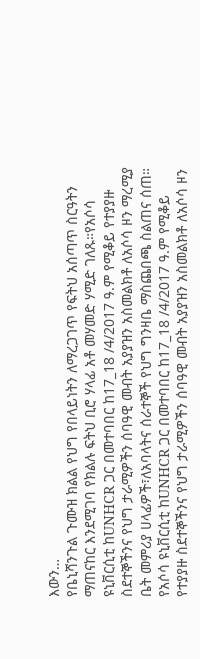እውን…
የቤኒሻንጉል ጉሙዝ ክልል የህግ የበላይነትን ለማረጋገጥ የፍትህ አሰጣጥ ስርዓትን ማጠናከር እንደሚገባ የክልሉ ፍትህ ቢሮ ሃላፊ አቶ መሃመድ ሃሚድ ገለጹ።የአሶሳ ዩኒቨርሲቲ ከUNHCR ጋር በመተባበር ከ17_18 /4/2017 ዓ.ም የሚቆይ የተያያዙ ስደተኞችንና የህግ ታራሚዎችን ሰባዓዊ መብት አያያዝን አስመልክቶ ለአሶሳ ዞን ማረሚያ ቤት መምሪያ ሀላፊዎች፣ለአባላትና ሰራተኞች የህግ ግንዛቤ ማስጨበጫ ስልጠና ሰጠ።
የአሶሳ ዩኒቨርሲቲ ከUNHCR ጋር በመተባበር ከ17_18 /4/2017 ዓ.ም የሚቆይ የተያያዙ ስደተኞችንና የህግ ታራሚዎችን ሰባዓዊ መብት አያያዝን አስመልክቶ ለአሶሳ ዞን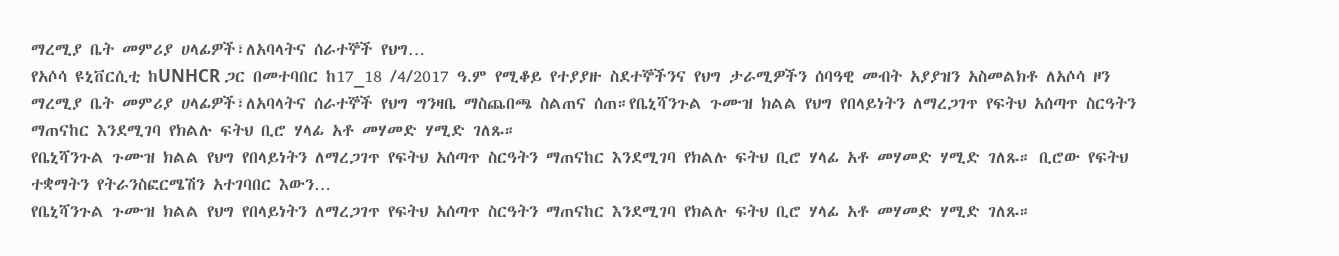ማረሚያ ቤት መምሪያ ሀላፊዎች፣ለአባላትና ሰራተኞች የህግ…
የአሶሳ ዩኒቨርሲቲ ከUNHCR ጋር በመተባበር ከ17_18 /4/2017 ዓ.ም የሚቆይ የተያያዙ ስደተኞችንና የህግ ታራሚዎችን ሰባዓዊ መብት አያያዝን አስመልክቶ ለአሶሳ ዞን ማረሚያ ቤት መምሪያ ሀላፊዎች፣ለአባላትና ሰራተኞች የህግ ግንዛቤ ማስጨበጫ ስልጠና ሰጠ።የቤኒሻንጉል ጉሙዝ ክልል የህግ የበላይነትን ለማረጋገጥ የፍትህ አሰጣጥ ስርዓትን ማጠናከር እንደሚገባ የክልሉ ፍትህ ቢሮ ሃላፊ አቶ መሃመድ ሃሚድ ገለጹ።
የቤኒሻንጉል ጉሙዝ ክልል የህግ የበላይነትን ለማረጋገጥ የፍትህ አሰጣጥ ስርዓትን ማጠናከር እንደሚገባ የክልሉ ፍትህ ቢሮ ሃላፊ አቶ መሃመድ ሃሚድ ገለጹ። ቢሮው የፍትህ ተቋማትን የትራንስፎርሜሽን አተገባበር እውን…
የቤኒሻንጉል ጉሙዝ ክልል የህግ የበላይነትን ለማረጋገጥ የፍትህ አሰጣጥ ስርዓትን ማጠናከር እንደሚገባ የክልሉ ፍትህ ቢሮ ሃላፊ አቶ መሃመድ ሃሚድ ገለጹ።